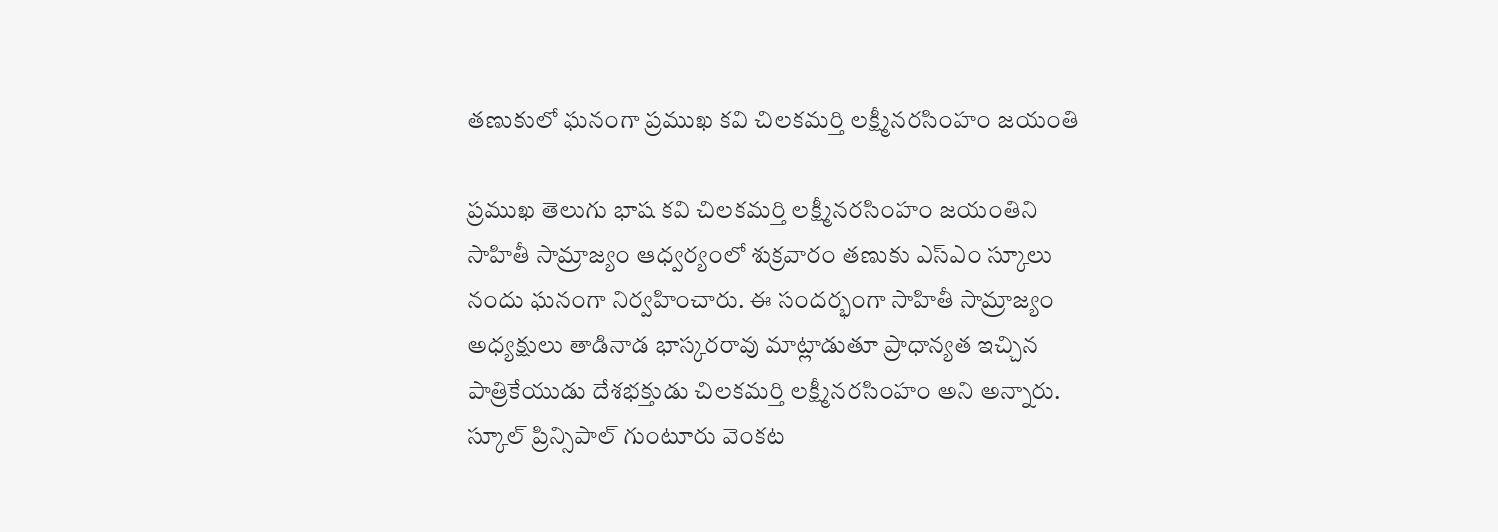తణుకులో ఘనంగా ప్రముఖ కవి చిలకమర్తి లక్ష్మీనరసింహం జయంతి

ప్రముఖ తెలుగు భాష కవి చిలకమర్తి లక్ష్మీనరసింహం జయంతిని సాహితీ సామ్రాజ్యం ఆధ్వర్యంలో శుక్రవారం తణుకు ఎస్ఎం స్కూలు నందు ఘనంగా నిర్వహించారు. ఈ సందర్భంగా సాహితీ సామ్రాజ్యం అధ్యక్షులు తాడినాడ భాస్కరరావు మాట్లాడుతూ ప్రాధాన్యత ఇచ్చిన పాత్రికేయుడు దేశభక్తుడు చిలకమర్తి లక్ష్మీనరసింహం అని అన్నారు. స్కూల్ ప్రిన్సిపాల్ గుంటూరు వెంకట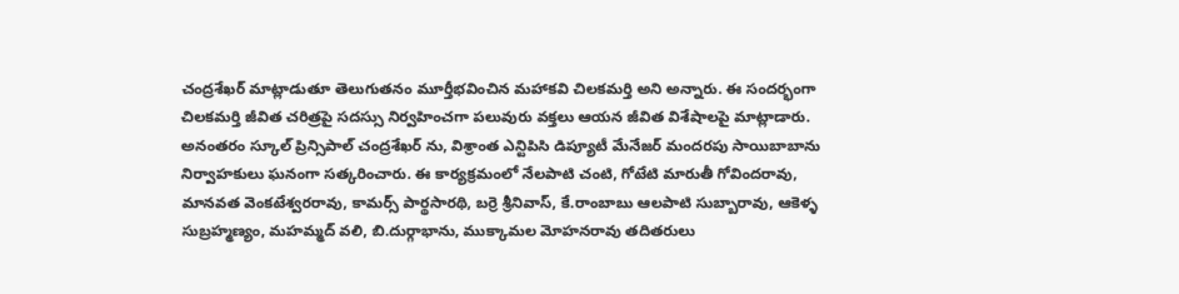చంద్రశేఖర్ మాట్లాడుతూ తెలుగుతనం మూర్తీభవించిన మహాకవి చిలకమర్తి అని అన్నారు. ఈ సందర్భంగా చిలకమర్తి జీవిత చరిత్రపై సదస్సు నిర్వహించగా పలువురు వక్తలు ఆయన జీవిత విశేషాలపై మాట్లాడారు. అనంతరం స్కూల్ ప్రిన్సిపాల్ చంద్రశేఖర్ ను, విశ్రాంత ఎన్టిపిసి డిప్యూటీ మేనేజర్ మందరపు సాయిబాబాను నిర్వాహకులు ఘనంగా సత్కరించారు. ఈ కార్యక్రమంలో నేలపాటి చంటి, గోటేటి మారుతీ గోవిందరావు, మానవత వెంకటేశ్వరరావు, కామర్స్ పార్థసారథి, బర్రె శ్రీనివాస్, కే.రాంబాబు ఆలపాటి సుబ్బారావు, ఆకెళ్ళ సుబ్రహ్మణ్యం, మహమ్మద్ వలి, బి.దుర్గాభాను, ముక్కామల మోహనరావు తదితరులు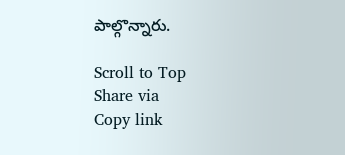పాల్గొన్నారు.

Scroll to Top
Share via
Copy link